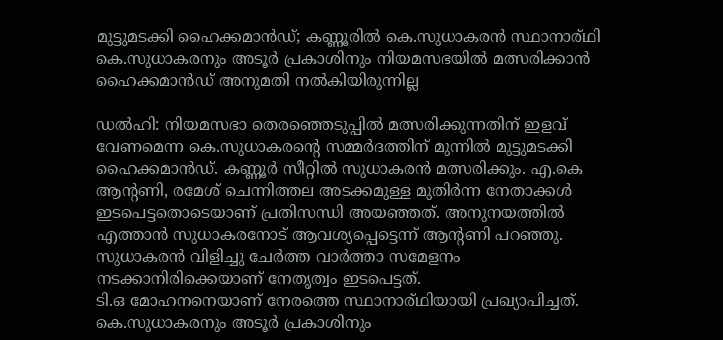മുട്ടുമടക്കി ഹൈക്കമാൻഡ്; കണ്ണൂരിൽ കെ.സുധാകരൻ സ്ഥാനാര്ഥി
കെ.സുധാകരനും അടൂർ പ്രകാശിനും നിയമസഭയിൽ മത്സരിക്കാൻ ഹൈക്കമാൻഡ് അനുമതി നൽകിയിരുന്നില്ല

ഡൽഹി: നിയമസഭാ തെരഞ്ഞെടുപ്പിൽ മത്സരിക്കുന്നതിന് ഇളവ് വേണമെന്ന കെ.സുധാകരന്റെ സമ്മർദത്തിന് മുന്നിൽ മുട്ടുമടക്കി ഹൈക്കമാൻഡ്. കണ്ണൂർ സീറ്റിൽ സുധാകരൻ മത്സരിക്കും. എ.കെ ആന്റണി, രമേശ് ചെന്നിത്തല അടക്കമുള്ള മുതിർന്ന നേതാക്കൾ ഇടപെട്ടതൊടെയാണ് പ്രതിസന്ധി അയഞ്ഞത്. അനുനയത്തിൽ എത്താൻ സുധാകരനോട് ആവശ്യപ്പെട്ടെന്ന് ആന്റണി പറഞ്ഞു. സുധാകരൻ വിളിച്ചു ചേർത്ത വാർത്താ സമേളനം നടക്കാനിരിക്കെയാണ് നേതൃത്വം ഇടപെട്ടത്.
ടി.ഒ മോഹനനെയാണ് നേരത്തെ സ്ഥാനാര്ഥിയായി പ്രഖ്യാപിച്ചത്. കെ.സുധാകരനും അടൂർ പ്രകാശിനും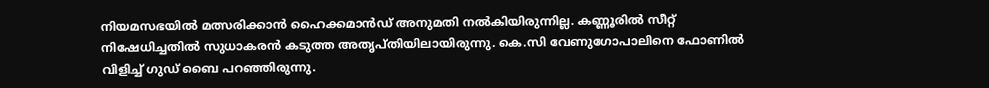നിയമസഭയിൽ മത്സരിക്കാൻ ഹൈക്കമാൻഡ് അനുമതി നൽകിയിരുന്നില്ല. കണ്ണൂരിൽ സീറ്റ് നിഷേധിച്ചതിൽ സുധാകരൻ കടുത്ത അതൃപ്തിയിലായിരുന്നു. കെ.സി വേണുഗോപാലിനെ ഫോണിൽ വിളിച്ച് ഗുഡ് ബൈ പറഞ്ഞിരുന്നു.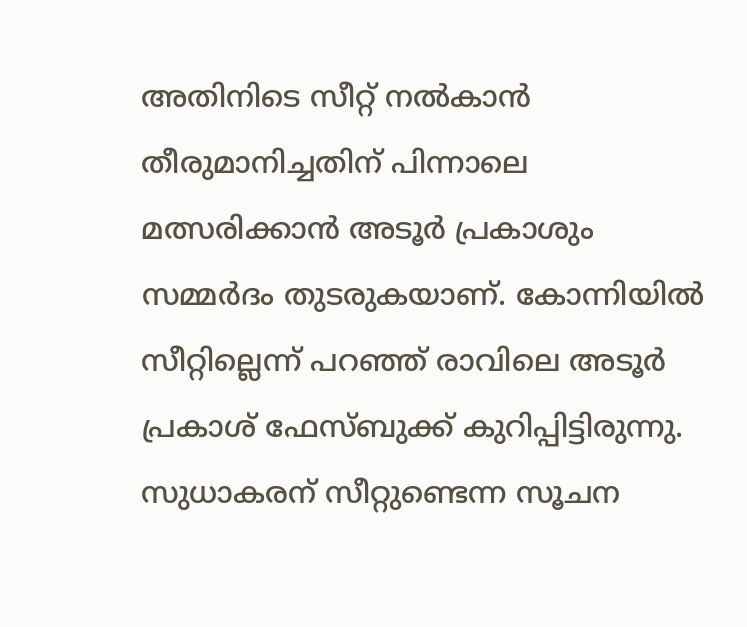അതിനിടെ സീറ്റ് നൽകാൻ തീരുമാനിച്ചതിന് പിന്നാലെ മത്സരിക്കാൻ അടൂർ പ്രകാശും സമ്മർദം തുടരുകയാണ്. കോന്നിയിൽ സീറ്റില്ലെന്ന് പറഞ്ഞ് രാവിലെ അടൂർ പ്രകാശ് ഫേസ്ബുക്ക് കുറിപ്പിട്ടിരുന്നു. സുധാകരന് സീറ്റുണ്ടെന്ന സൂചന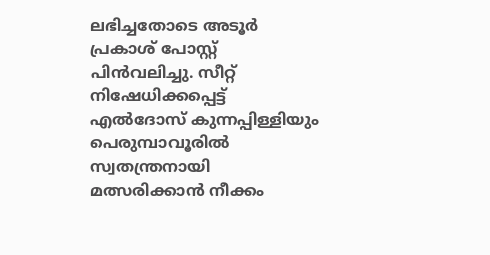ലഭിച്ചതോടെ അടൂർ പ്രകാശ് പോസ്റ്റ് പിൻവലിച്ചു. സീറ്റ് നിഷേധിക്കപ്പെട്ട് എൽദോസ് കുന്നപ്പിള്ളിയും പെരുമ്പാവൂരിൽ സ്വതന്ത്രനായി മത്സരിക്കാൻ നീക്കം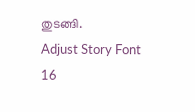തുടങ്ങി.
Adjust Story Font
16